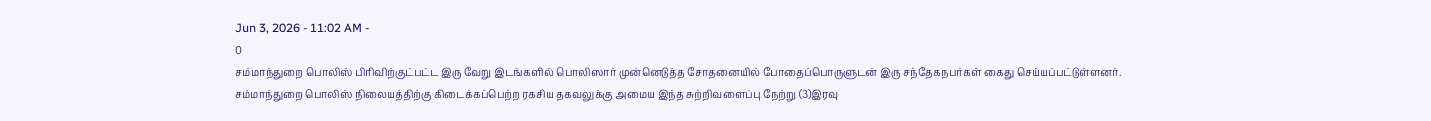Jun 3, 2026 - 11:02 AM -
0
சம்மாந்துறை பொலிஸ் பிரிவிற்குட்பட்ட இரு வேறு இடங்களில் பொலிஸார் முன்னெடுத்த சோதனையில் போதைப்பொருளுடன் இரு சந்தேகநபர்கள் கைது செய்யப்பட்டுள்ளனர்.
சம்மாந்துறை பொலிஸ் நிலையத்திற்கு கிடைக்கப்பெற்ற ரகசிய தகவலுக்கு அமைய இந்த சுற்றிவளைப்பு நேற்று (3)இரவு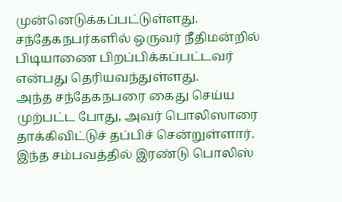முன்னெடுக்கப்பட்டுள்ளது.
சந்தேகநபர்களில் ஒருவர் நீதிமன்றில் பிடியாணை பிறப்பிக்கப்பட்டவர் என்பது தெரியவந்துள்ளது.
அந்த சந்தேகநபரை கைது செய்ய முற்பட்ட போது, அவர் பொலிஸாரை தாக்கிவிட்டுச் தப்பிச் சென்றுள்ளார்.
இந்த சம்பவத்தில் இரண்டு பொலிஸ்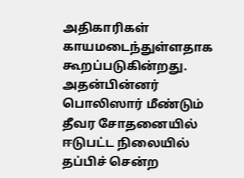அதிகாரிகள் காயமடைந்துள்ளதாக கூறப்படுகின்றது.
அதன்பின்னர் பொலிஸார் மீண்டும் தீவர சோதனையில் ஈடுபட்ட நிலையில் தப்பிச் சென்ற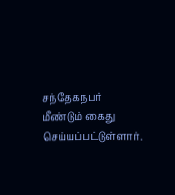சந்தேகநபர் மீண்டும் கைது செய்யப்பட்டுள்ளார்.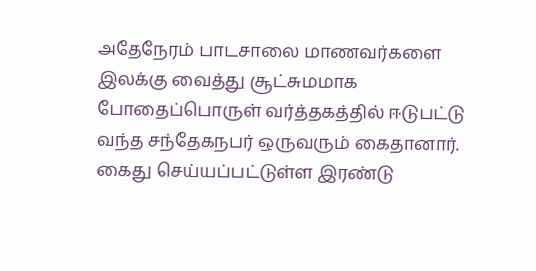அதேநேரம் பாடசாலை மாணவர்களை இலக்கு வைத்து சூட்சுமமாக போதைப்பொருள் வர்த்தகத்தில் ஈடுபட்டு வந்த சந்தேகநபர் ஒருவரும் கைதானார்.
கைது செய்யப்பட்டுள்ள இரண்டு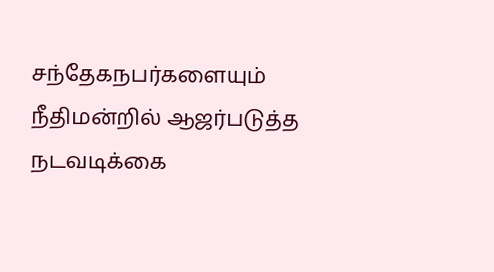சந்தேகநபர்களையும் நீதிமன்றில் ஆஜர்படுத்த நடவடிக்கை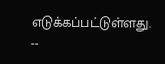எடுக்கப்பட்டுள்ளது.
--